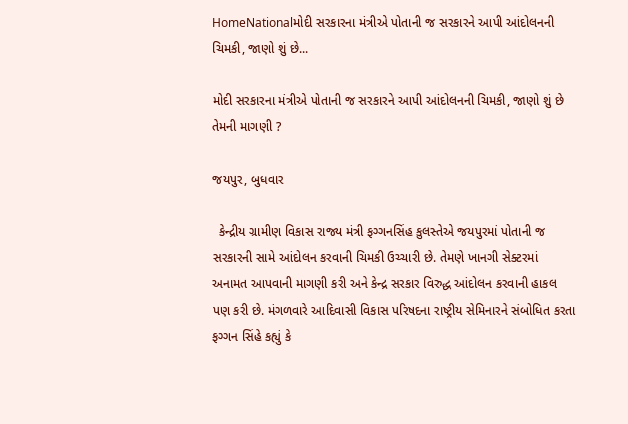HomeNationalમોદી સરકારના મંત્રીએ પોતાની જ સરકારને આપી આંદોલનની ચિમકી, જાણો શું છે...

મોદી સરકારના મંત્રીએ પોતાની જ સરકારને આપી આંદોલનની ચિમકી, જાણો શું છે તેમની માગણી ?

જયપુર, બુધવાર

  કેન્દ્રીય ગ્રામીણ વિકાસ રાજ્ય મંત્રી ફગ્ગનસિંહ કુલસ્તેએ જયપુરમાં પોતાની જ સરકારની સામે આંદોલન કરવાની ચિમકી ઉચ્ચારી છે. તેમણે ખાનગી સેક્ટરમાં અનામત આપવાની માગણી કરી અને કેન્દ્ર સરકાર વિરુદ્ધ આંદોલન કરવાની હાકલ પણ કરી છે. મંગળવારે આદિવાસી વિકાસ પરિષદના રાષ્ટ્રીય સેમિનારને સંબોધિત કરતા ફગ્ગન સિંહે કહ્યું કે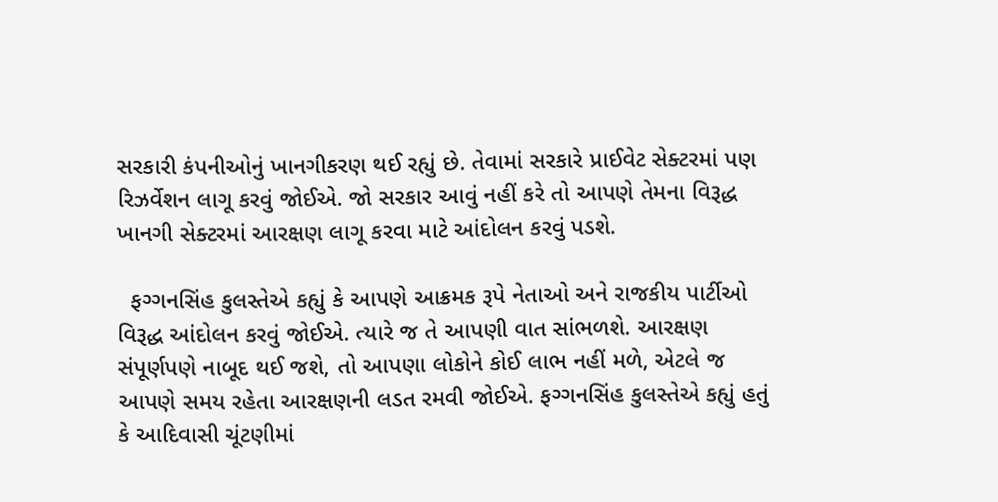સરકારી કંપનીઓનું ખાનગીકરણ થઈ રહ્યું છે. તેવામાં સરકારે પ્રાઈવેટ સેક્ટરમાં પણ રિઝર્વેશન લાગૂ કરવું જોઈએ. જો સરકાર આવું નહીં કરે તો આપણે તેમના વિરૂદ્ધ ખાનગી સેક્ટરમાં આરક્ષણ લાગૂ કરવા માટે આંદોલન કરવું પડશે.

  ફગ્ગનસિંહ કુલસ્તેએ કહ્યું કે આપણે આક્રમક રૂપે નેતાઓ અને રાજકીય પાર્ટીઓ વિરૂદ્ધ આંદોલન કરવું જોઈએ. ત્યારે જ તે આપણી વાત સાંભળશે. આરક્ષણ સંપૂર્ણપણે નાબૂદ થઈ જશે, તો આપણા લોકોને કોઈ લાભ નહીં મળે, એટલે જ આપણે સમય રહેતા આરક્ષણની લડત રમવી જોઈએ. ફગ્ગનસિંહ કુલસ્તેએ કહ્યું હતું કે આદિવાસી ચૂંટણીમાં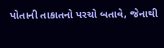પોતાની તાકાતનો પરચો બતાવે, જેનાથી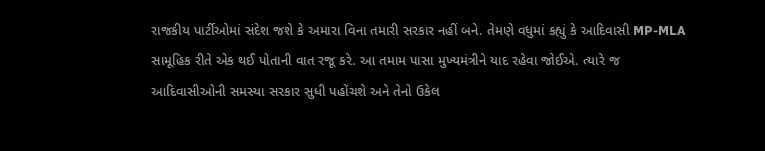રાજકીય પાર્ટીઓમાં સંદેશ જશે કે અમારા વિના તમારી સરકાર નહીં બને. તેમણે વધુમાં કહ્યું કે આદિવાસી MP-MLA સામૂહિક રીતે એક થઈ પોતાની વાત રજૂ કરે. આ તમામ પાસા મુખ્યમંત્રીને યાદ રહેવા જોઈએ. ત્યારે જ આદિવાસીઓની સમસ્યા સરકાર સુધી પહોંચશે અને તેનો ઉકેલ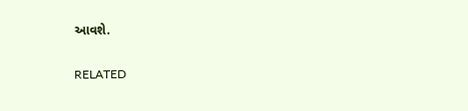આવશે.

RELATED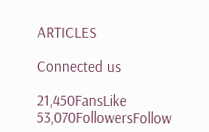ARTICLES

Connected us

21,450FansLike
53,070FollowersFollow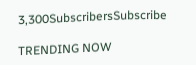3,300SubscribersSubscribe

TRENDING NOW